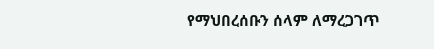የማህበረሰቡን ሰላም ለማረጋገጥ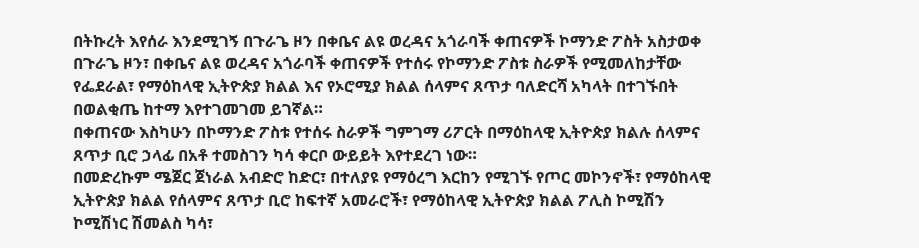በትኩረት እየሰራ እንደሚገኝ በጉራጌ ዞን በቀቤና ልዩ ወረዳና አጎራባች ቀጠናዎች ኮማንድ ፖስት አስታወቀ
በጉራጌ ዞን፣ በቀቤና ልዩ ወረዳና አጎራባች ቀጠናዎች የተሰሩ የኮማንድ ፖስቱ ስራዎች የሚመለከታቸው የፌደራል፣ የማዕከላዊ ኢትዮጵያ ክልል እና የኦሮሚያ ክልል ሰላምና ጸጥታ ባለድርሻ አካላት በተገኙበት በወልቂጤ ከተማ እየተገመገመ ይገኛል።
በቀጠናው እስካሁን በኮማንድ ፖስቱ የተሰሩ ስራዎች ግምገማ ሪፖርት በማዕከላዊ ኢትዮጵያ ክልሉ ሰላምና ጸጥታ ቢሮ ኃላፊ በአቶ ተመስገን ካሳ ቀርቦ ውይይት እየተደረገ ነው።
በመድረኩም ሜጀር ጀነራል አብድሮ ከድር፣ በተለያዩ የማዕረግ እርከን የሚገኙ የጦር መኮንኖች፣ የማዕከላዊ ኢትዮጵያ ክልል የሰላምና ጸጥታ ቢሮ ከፍተኛ አመራሮች፣ የማዕከላዊ ኢትዮጵያ ክልል ፖሊስ ኮሚሽን ኮሚሽነር ሽመልስ ካሳ፣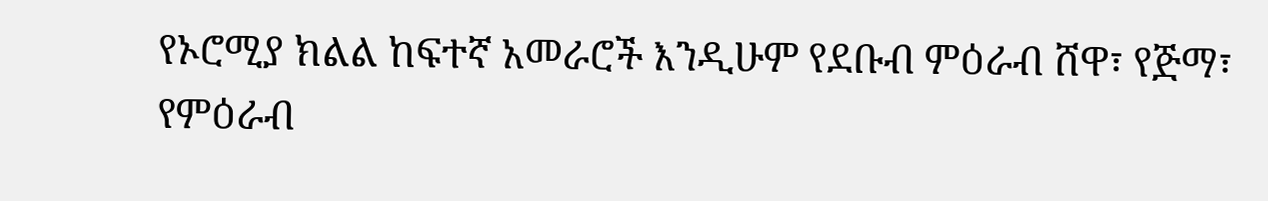የኦሮሚያ ክልል ከፍተኛ አመራሮች እንዲሁም የደቡብ ምዕራብ ሸዋ፣ የጅማ፣ የምዕራብ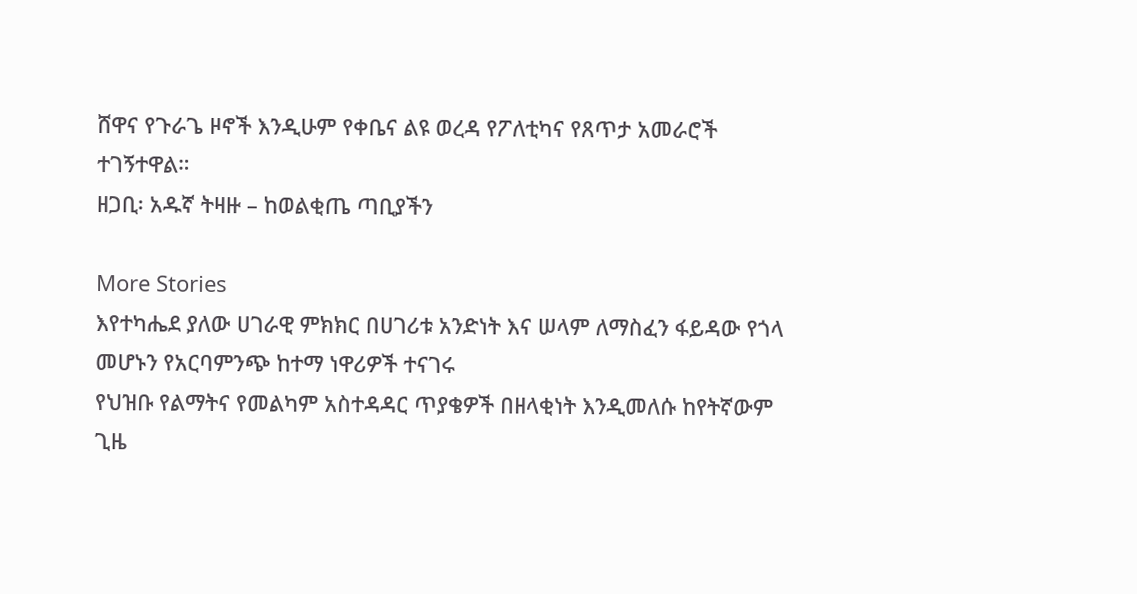ሸዋና የጉራጌ ዞኖች እንዲሁም የቀቤና ልዩ ወረዳ የፖለቲካና የጸጥታ አመራሮች ተገኝተዋል።
ዘጋቢ፡ አዱኛ ትዛዙ – ከወልቂጤ ጣቢያችን

More Stories
እየተካሔደ ያለው ሀገራዊ ምክክር በሀገሪቱ አንድነት እና ሠላም ለማስፈን ፋይዳው የጎላ መሆኑን የአርባምንጭ ከተማ ነዋሪዎች ተናገሩ
የህዝቡ የልማትና የመልካም አስተዳዳር ጥያቄዎች በዘላቂነት እንዲመለሱ ከየትኛውም ጊዜ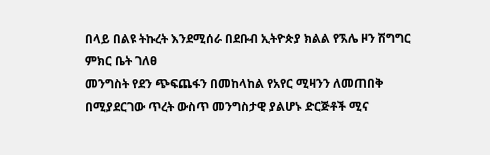በላይ በልዩ ትኩረት እንደሚሰራ በደቡብ ኢትዮጵያ ክልል የኧሌ ዞን ሽግግር ምክር ቤት ገለፀ
መንግስት የደን ጭፍጨፋን በመከላከል የአየር ሚዛንን ለመጠበቅ በሚያደርገው ጥረት ውስጥ መንግስታዊ ያልሆኑ ድርጅቶች ሚና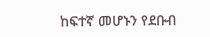ከፍተኛ መሆኑን የደቡብ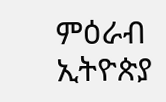ምዕራብ ኢትዮጵያ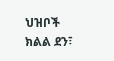ህዝቦች ክልል ደን፣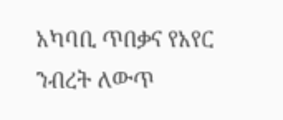አካባቢ ጥበቃና የአየር ንብረት ለውጥ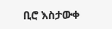ቢሮ እስታውቀ